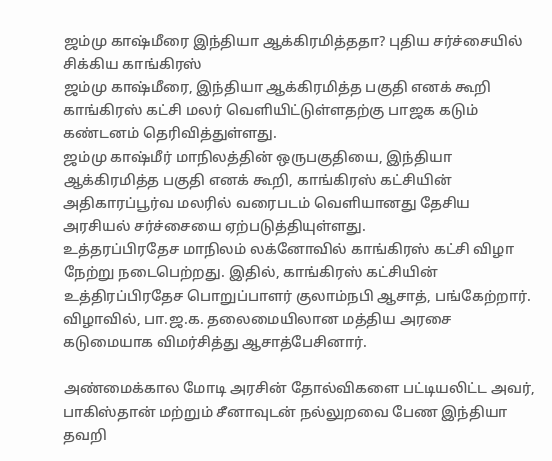ஜம்மு காஷ்மீரை இந்தியா ஆக்கிரமித்ததா? புதிய சர்ச்சையில் சிக்கிய காங்கிரஸ்
ஜம்மு காஷ்மீரை, இந்தியா ஆக்கிரமித்த பகுதி எனக் கூறி காங்கிரஸ் கட்சி மலர் வெளியிட்டுள்ளதற்கு பாஜக கடும் கண்டனம் தெரிவித்துள்ளது.
ஜம்மு காஷ்மீர் மாநிலத்தின் ஒருபகுதியை, இந்தியா ஆக்கிரமித்த பகுதி எனக் கூறி, காங்கிரஸ் கட்சியின் அதிகாரப்பூர்வ மலரில் வரைபடம் வெளியானது தேசிய அரசியல் சர்ச்சையை ஏற்படுத்தியுள்ளது.
உத்தரப்பிரதேச மாநிலம் லக்னோவில் காங்கிரஸ் கட்சி விழா நேற்று நடைபெற்றது. இதில், காங்கிரஸ் கட்சியின் உத்திரப்பிரதேச பொறுப்பாளர் குலாம்நபி ஆசாத், பங்கேற்றார். விழாவில், பா.ஜ.க. தலைமையிலான மத்திய அரசை கடுமையாக விமர்சித்து ஆசாத்பேசினார்.

அண்மைக்கால மோடி அரசின் தோல்விகளை பட்டியலிட்ட அவர், பாகிஸ்தான் மற்றும் சீனாவுடன் நல்லுறவை பேண இந்தியா தவறி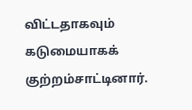விட்டதாகவும் கடுமையாகக் குற்றம்சாட்டினார்.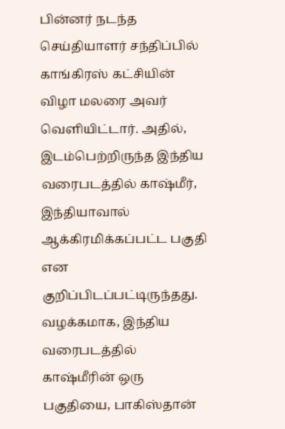பின்னர் நடந்த செய்தியாளர் சந்திப்பில் காங்கிரஸ் கட்சியின் விழா மலரை அவர் வெளியிட்டார். அதில், இடம்பெற்றிருந்த இந்திய வரைபடத்தில் காஷ்மீர், இந்தியாவால் ஆக்கிரமிக்கப்பட்ட பகுதி என குறிப்பிடப்பட்டிருந்தது.
வழக்கமாக, இந்திய வரைபடத்தில் காஷ்மீரின் ஒரு பகுதியை, பாகிஸ்தான்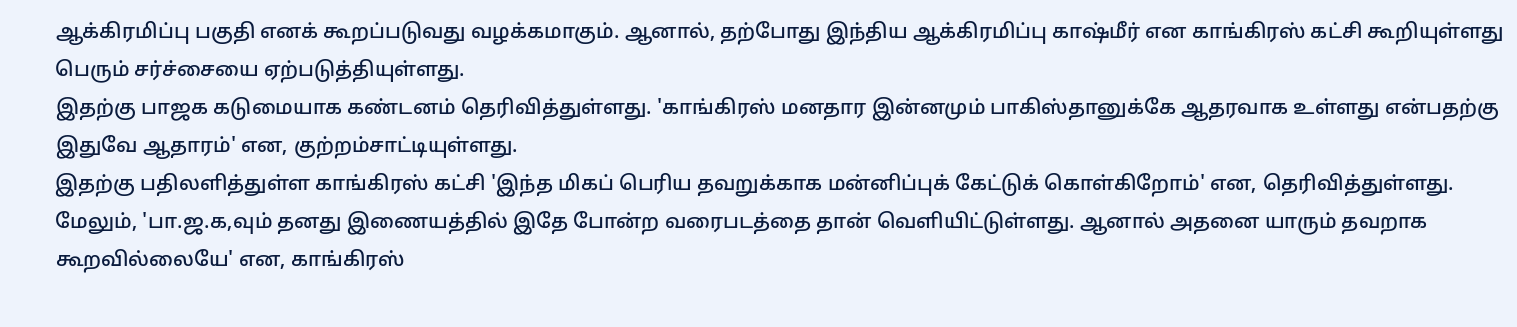ஆக்கிரமிப்பு பகுதி எனக் கூறப்படுவது வழக்கமாகும். ஆனால், தற்போது இந்திய ஆக்கிரமிப்பு காஷ்மீர் என காங்கிரஸ் கட்சி கூறியுள்ளது பெரும் சர்ச்சையை ஏற்படுத்தியுள்ளது.
இதற்கு பாஜக கடுமையாக கண்டனம் தெரிவித்துள்ளது. 'காங்கிரஸ் மனதார இன்னமும் பாகிஸ்தானுக்கே ஆதரவாக உள்ளது என்பதற்கு இதுவே ஆதாரம்' என, குற்றம்சாட்டியுள்ளது.
இதற்கு பதிலளித்துள்ள காங்கிரஸ் கட்சி 'இந்த மிகப் பெரிய தவறுக்காக மன்னிப்புக் கேட்டுக் கொள்கிறோம்' என, தெரிவித்துள்ளது.
மேலும், 'பா.ஜ.க,வும் தனது இணையத்தில் இதே போன்ற வரைபடத்தை தான் வெளியிட்டுள்ளது. ஆனால் அதனை யாரும் தவறாக கூறவில்லையே' என, காங்கிரஸ்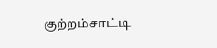குற்றம்சாட்டி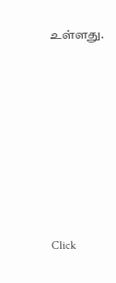உள்ளது.












Click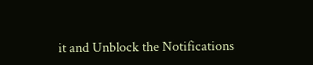it and Unblock the Notifications